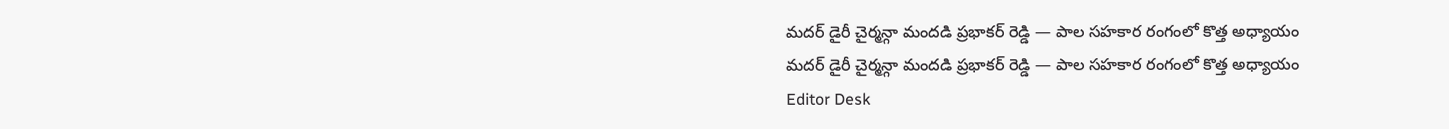మదర్ డైరీ చైర్మన్గా మందడి ప్రభాకర్ రెడ్డి — పాల సహకార రంగంలో కొత్త అధ్యాయం
మదర్ డైరీ చైర్మన్గా మందడి ప్రభాకర్ రెడ్డి — పాల సహకార రంగంలో కొత్త అధ్యాయం
Editor Desk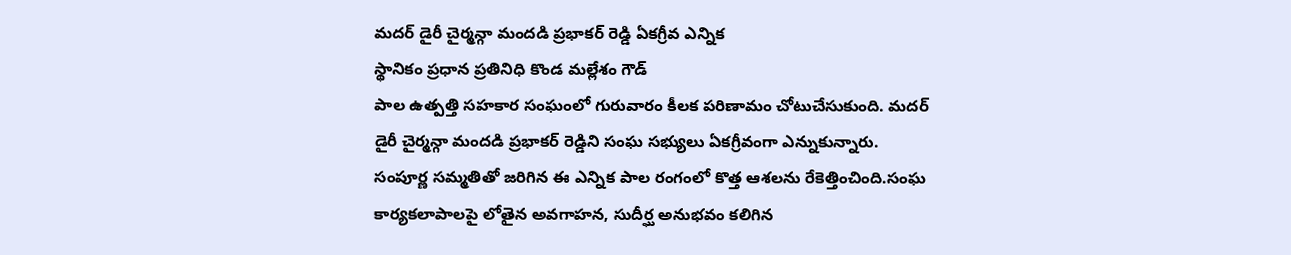మదర్ డైరీ చైర్మన్గా మందడి ప్రభాకర్ రెడ్డి ఏకగ్రీవ ఎన్నిక
స్థానికం ప్రధాన ప్రతినిధి కొండ మల్లేశం గౌడ్
పాల ఉత్పత్తి సహకార సంఘంలో గురువారం కీలక పరిణామం చోటుచేసుకుంది. మదర్ డైరీ చైర్మన్గా మందడి ప్రభాకర్ రెడ్డిని సంఘ సభ్యులు ఏకగ్రీవంగా ఎన్నుకున్నారు. సంపూర్ణ సమ్మతితో జరిగిన ఈ ఎన్నిక పాల రంగంలో కొత్త ఆశలను రేకెత్తించింది.సంఘ కార్యకలాపాలపై లోతైన అవగాహన, సుదీర్ఘ అనుభవం కలిగిన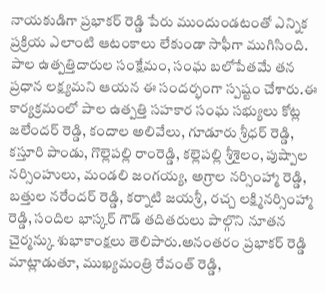నాయకుడిగా ప్రభాకర్ రెడ్డి పేరు ముందుండటంతో ఎన్నిక ప్రక్రియ ఎలాంటి ఆటంకాలు లేకుండా సాఫీగా ముగిసింది. పాల ఉత్పత్తిదారుల సంక్షేమం, సంఘ బలోపేతమే తన ప్రధాన లక్ష్యమని ఆయన ఈ సందర్భంగా స్పష్టం చేశారు.ఈ కార్యక్రమంలో పాల ఉత్పత్తి సహకార సంఘ సభ్యులు కోట్ల జలేందర్ రెడ్డి, కందాల అలివేలు, గూడూరు శ్రీధర్ రెడ్డి, కస్తూరి పాండు, గొల్లెపల్లి రాంరెడ్డి, కల్లెపల్లి శ్రీశైలం, పుష్పాల నర్సింహులు, మండలి జంగయ్య, అగ్రాల నర్సింహ్మా రెడ్డి, బత్తుల నరేందర్ రెడ్డి, కర్నాటి జయశ్రీ, రచ్చ లక్ష్మినర్సింహ్మా రెడ్డి, సందిల భాస్కర్ గౌడ్ తదితరులు పాల్గొని నూతన చైర్మన్కు శుభాకాంక్షలు తెలిపారు.అనంతరం ప్రభాకర్ రెడ్డి మాట్లాడుతూ, ముఖ్యమంత్రి రేవంత్ రెడ్డి,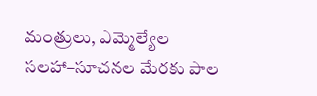మంత్రులు, ఎమ్మెల్యేల సలహా–సూచనల మేరకు పాల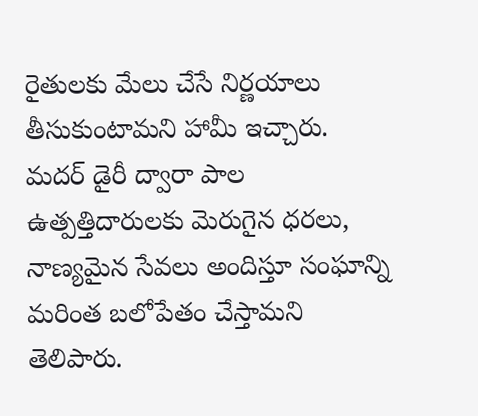రైతులకు మేలు చేసే నిర్ణయాలు తీసుకుంటామని హామీ ఇచ్చారు. మదర్ డైరీ ద్వారా పాల ఉత్పత్తిదారులకు మెరుగైన ధరలు, నాణ్యమైన సేవలు అందిస్తూ సంఘాన్ని మరింత బలోపేతం చేస్తామని తెలిపారు.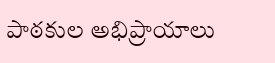పాఠకుల అభిప్రాయాలు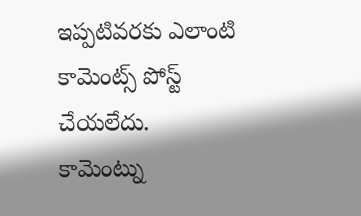ఇప్పటివరకు ఎలాంటి కామెంట్స్ పోస్ట్ చేయలేదు.
కామెంట్ను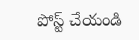పోస్ట్ చేయండి